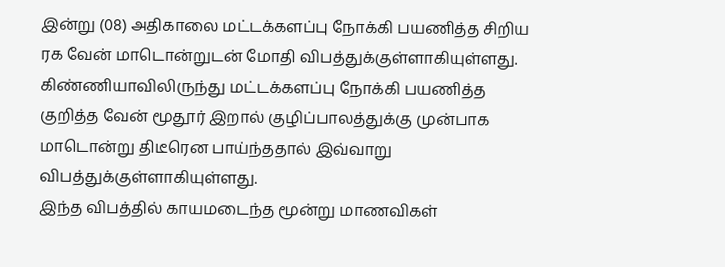இன்று (08) அதிகாலை மட்டக்களப்பு நோக்கி பயணித்த சிறிய ரக வேன் மாடொன்றுடன் மோதி விபத்துக்குள்ளாகியுள்ளது.
கிண்ணியாவிலிருந்து மட்டக்களப்பு நோக்கி பயணித்த குறித்த வேன் மூதூர் இறால் குழிப்பாலத்துக்கு முன்பாக மாடொன்று திடீரென பாய்ந்ததால் இவ்வாறு விபத்துக்குள்ளாகியுள்ளது.
இந்த விபத்தில் காயமடைந்த மூன்று மாணவிகள்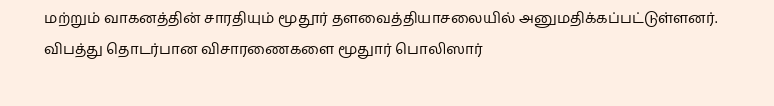மற்றும் வாகனத்தின் சாரதியும் மூதூர் தளவைத்தியாசலையில் அனுமதிக்கப்பட்டுள்ளனர். விபத்து தொடர்பான விசாரணைகளை மூதுார் பொலிஸார்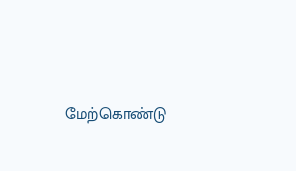மேற்கொண்டு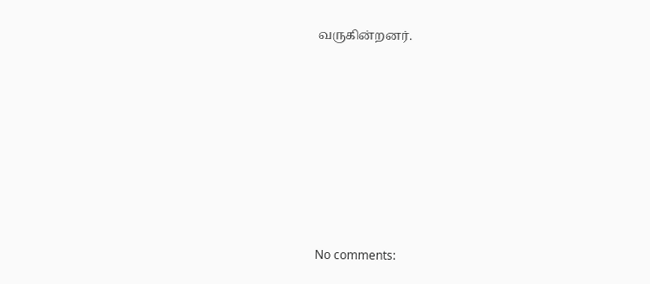வருகின்றனர்.











No comments: